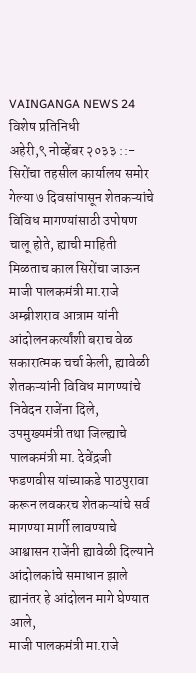VAINGANGA NEWS 24 विशेष प्रतिनिधी
अहेरी,९ नोव्हेंबर २०३३ ::- सिरोंचा तहसील कार्यालय समोर गेल्या ७ दिवसांपासून शेतकऱ्यांचे विविध मागण्यांसाठी उपोषण चालू होते, ह्याची माहिती मिळताच काल सिरोंचा जाऊन माजी पालकमंत्री मा.राजे अम्ब्रीशराव आत्राम यांनी आंदोलनकर्त्यांशी बराच वेळ सकारात्मक चर्चा केली, ह्यावेळी शेतकऱ्यांनी विविध मागण्यांचे निवेदन राजेंना दिले,
उपमुख्यमंत्री तथा जिल्ह्याचे पालकमंत्री मा. देवेंद्रजी फडणवीस यांच्याकडे पाठपुरावा करून लवकरच शेतकऱ्यांचे सर्व मागण्या मार्गी लावण्याचे आश्वासन राजेंनी ह्यावेळी दिल्याने आंदोलकांचे समाधान झाले ह्यानंतर हे आंदोलन मागे घेण्यात आले,
माजी पालकमंत्री मा.राजे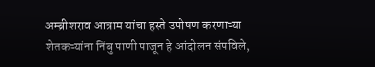अम्ब्रीशराव आत्राम यांचा हस्ते उपोषण करणाऱ्या शेतकऱ्यांना निंबु पाणी पाजून हे आंदोलन संपविले,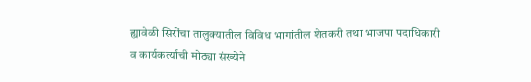ह्यावेळी सिरोंचा तालुक्यातील विविध भागांतील शेतकरी तथा भाजपा पदाधिकारी व कार्यकर्त्याची मोठ्या संख्येने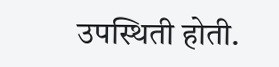उपस्थिती होती.